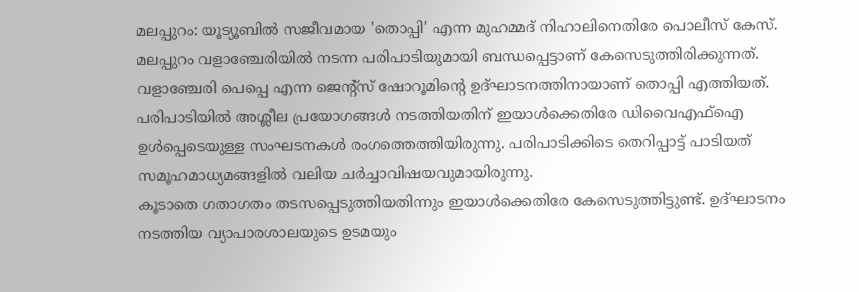മലപ്പുറം: യൂട്യൂബിൽ സജീവമായ 'തൊപ്പി' എന്ന മുഹമ്മദ് നിഹാലിനെതിരേ പൊലീസ് കേസ്. മലപ്പുറം വളാഞ്ചേരിയിൽ നടന്ന പരിപാടിയുമായി ബന്ധപ്പെട്ടാണ് കേസെടുത്തിരിക്കുന്നത്.
വളാഞ്ചേരി പെപ്പെ എന്ന ജെന്റ്സ് ഷോറൂമിന്റെ ഉദ്ഘാടനത്തിനായാണ് തൊപ്പി എത്തിയത്. പരിപാടിയിൽ അശ്ലീല പ്രയോഗങ്ങൾ നടത്തിയതിന് ഇയാൾക്കെതിരേ ഡിവൈഎഫ്ഐ ഉൾപ്പെടെയുള്ള സംഘടനകൾ രംഗത്തെത്തിയിരുന്നു. പരിപാടിക്കിടെ തെറിപ്പാട്ട് പാടിയത് സമൂഹമാധ്യമങ്ങളിൽ വലിയ ചർച്ചാവിഷയവുമായിരുന്നു.
കൂടാതെ ഗതാഗതം തടസപ്പെടുത്തിയതിന്നും ഇയാൾക്കെതിരേ കേസെടുത്തിട്ടുണ്ട്. ഉദ്ഘാടനം നടത്തിയ വ്യാപാരശാലയുടെ ഉടമയും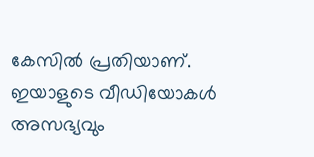കേസിൽ പ്രതിയാണ്.
ഇയാളുടെ വീഡിയോകൾ അസഭ്യവും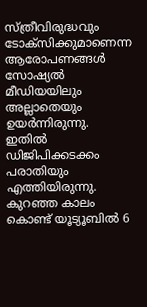സ്ത്രീവിരുദ്ധവും ടോക്സിക്കുമാണെന്ന ആരോപണങ്ങൾ സോഷ്യൽ മീഡിയയിലും അല്ലാതെയും ഉയർന്നിരുന്നു. ഇതിൽ ഡിജിപിക്കടക്കം പരാതിയും എത്തിയിരുന്നു.
കുറഞ്ഞ കാലം കൊണ്ട് യൂട്യൂബിൽ 6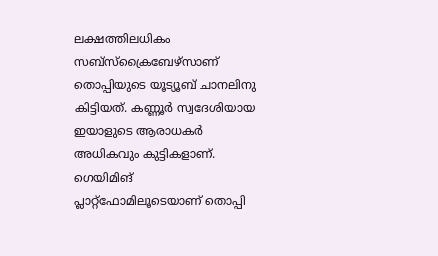ലക്ഷത്തിലധികം സബ്സ്ക്രൈബേഴ്സാണ് തൊപ്പിയുടെ യൂട്യൂബ് ചാനലിനു കിട്ടിയത്. കണ്ണൂർ സ്വദേശിയായ ഇയാളുടെ ആരാധകർ അധികവും കുട്ടികളാണ്. ഗെയിമിങ് പ്ലാറ്റ്ഫോമിലൂടെയാണ് തൊപ്പി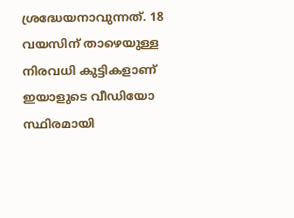ശ്രദ്ധേയനാവുന്നത്. 18 വയസിന് താഴെയുള്ള നിരവധി കുട്ടികളാണ് ഇയാളുടെ വീഡിയോ സ്ഥിരമായി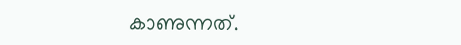കാണുന്നത്.